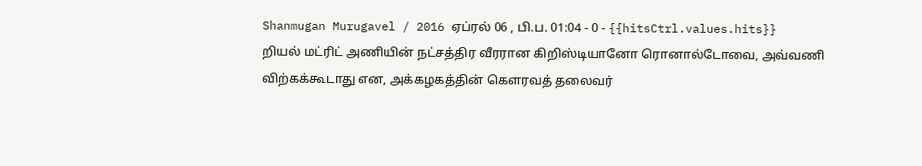Shanmugan Murugavel / 2016 ஏப்ரல் 06 , பி.ப. 01:04 - 0 - {{hitsCtrl.values.hits}}
றியல் மட்ரிட் அணியின் நட்சத்திர வீரரான கிறிஸ்டியானோ ரொனால்டோவை, அவ்வணி விற்கக்கூடாது என, அக்கழகத்தின் கௌரவத் தலைவர்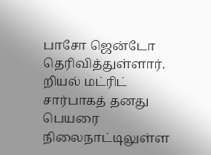பாசோ ஜென்டோ தெரிவித்துள்ளார்.
றியல் மட்ரிட் சார்பாகத் தனது பெயரை நிலைநாட்டிலுள்ள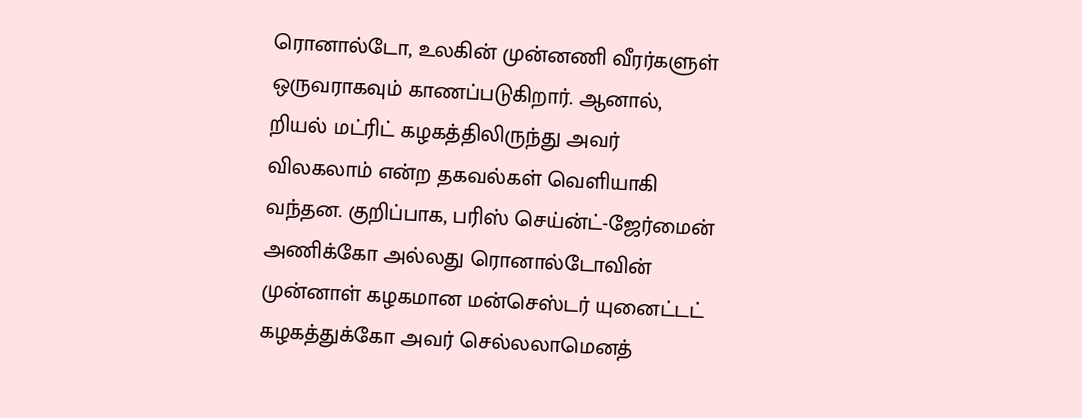ரொனால்டோ, உலகின் முன்னணி வீரர்களுள் ஒருவராகவும் காணப்படுகிறார். ஆனால், றியல் மட்ரிட் கழகத்திலிருந்து அவர் விலகலாம் என்ற தகவல்கள் வெளியாகி வந்தன. குறிப்பாக, பரிஸ் செய்ன்ட்-ஜேர்மைன் அணிக்கோ அல்லது ரொனால்டோவின் முன்னாள் கழகமான மன்செஸ்டர் யுனைட்டட் கழகத்துக்கோ அவர் செல்லலாமெனத்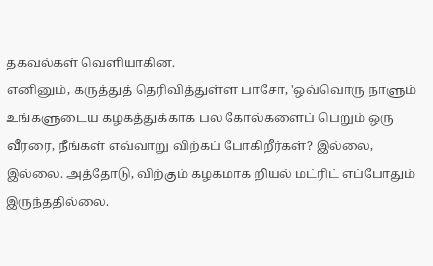தகவல்கள் வெளியாகின.
எனினும், கருத்துத் தெரிவித்துள்ள பாசோ, 'ஒவ்வொரு நாளும் உங்களுடைய கழகத்துக்காக பல கோல்களைப் பெறும் ஒரு வீரரை, நீங்கள் எவ்வாறு விற்கப் போகிறீர்கள்? இல்லை, இல்லை. அத்தோடு, விற்கும் கழகமாக றியல் மட்ரிட் எப்போதும் இருந்ததில்லை.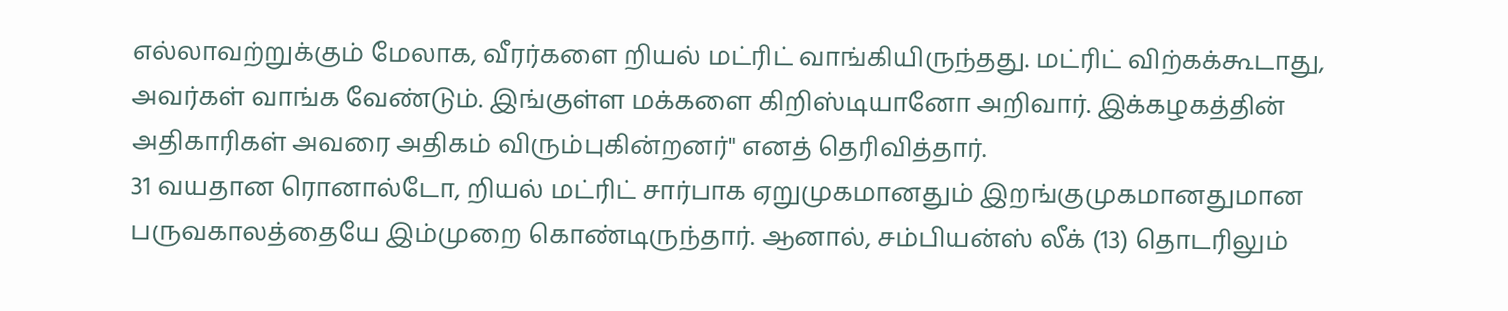எல்லாவற்றுக்கும் மேலாக, வீரர்களை றியல் மட்ரிட் வாங்கியிருந்தது. மட்ரிட் விற்கக்கூடாது, அவர்கள் வாங்க வேண்டும். இங்குள்ள மக்களை கிறிஸ்டியானோ அறிவார். இக்கழகத்தின் அதிகாரிகள் அவரை அதிகம் விரும்புகின்றனர்" எனத் தெரிவித்தார்.
31 வயதான ரொனால்டோ, றியல் மட்ரிட் சார்பாக ஏறுமுகமானதும் இறங்குமுகமானதுமான பருவகாலத்தையே இம்முறை கொண்டிருந்தார். ஆனால், சம்பியன்ஸ் லீக் (13) தொடரிலும்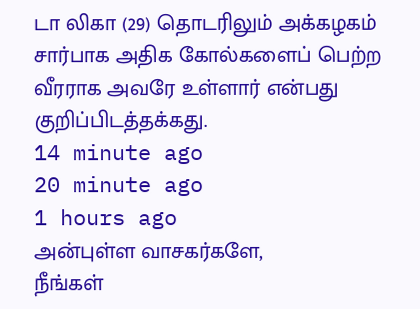டா லிகா (29) தொடரிலும் அக்கழகம் சார்பாக அதிக கோல்களைப் பெற்ற வீரராக அவரே உள்ளார் என்பது குறிப்பிடத்தக்கது.
14 minute ago
20 minute ago
1 hours ago
அன்புள்ள வாசகர்களே,
நீங்கள்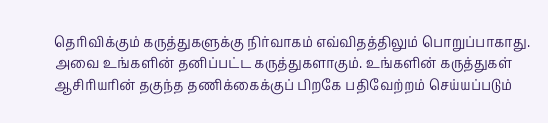தெரிவிக்கும் கருத்துகளுக்கு நிர்வாகம் எவ்விதத்திலும் பொறுப்பாகாது. அவை உங்களின் தனிப்பட்ட கருத்துகளாகும். உங்களின் கருத்துகள் ஆசிரியரின் தகுந்த தணிக்கைக்குப் பிறகே பதிவேற்றம் செய்யப்படும்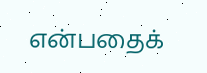என்பதைக்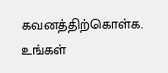கவனத்திற்கொள்க. உங்கள்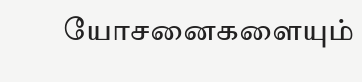யோசனைகளையும்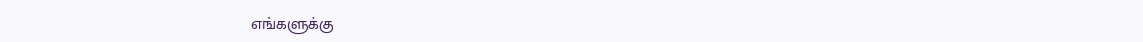எங்களுக்கு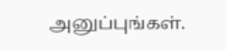அனுப்புங்கள்.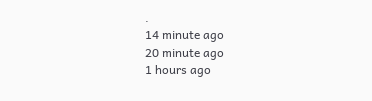.
14 minute ago
20 minute ago
1 hours ago